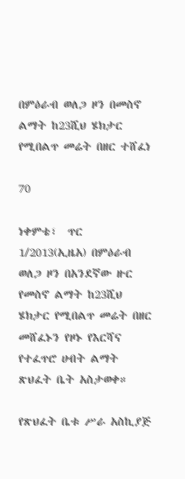በምዕራብ ወለጋ ዞን በመስኖ ልማት ከ23ሺህ ሄክታር የሚበልጥ መሬት በዘር ተሸፈነ

70

ነቀምቴ፣  ጥር 1/2013(ኢዜአ) በምዕራብ ወለጋ ዞን በአንደኛው ዙር የመስኖ ልማት ከ23ሺህ ሄክታር የሚበልጥ መሬት በዘር መሸፈኑን የዞኑ የእርሻና የተፈጥሮ ሀብት ልማት ጽህፈት ቤት አስታወቀ።

የጽህፈት ቤቱ ሥራ አስኪያጅ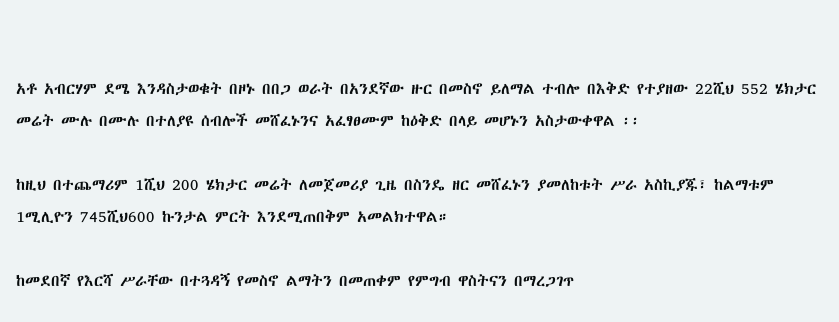አቶ አብርሃም ደሜ እንዳስታወቁት በዞኑ በበጋ ወራት በአንደኛው ዙር በመስኖ ይለማል ተብሎ በእቅድ የተያዘው 22ሺህ 552 ሄክታር መሬት ሙሉ በሙሉ በተለያዩ ሰብሎች መሸፈኑንና አፈፃፀሙም ከዕቅድ በላይ መሆኑን አስታውቀዋል ፡፡

ከዚህ በተጨማሪም 1ሺህ 200 ሄክታር መሬት ለመጀመሪያ ጊዜ በስንዴ ዘር መሸፈኑን ያመለከቱት ሥራ አስኪያጁ፣ ከልማቱም 1ሚሊዮን 745ሺህ600 ኩንታል ምርት እንደሚጠበቅም አመልክተዋል።

ከመደበኛ የእርሻ ሥራቸው በተጓዳኝ የመስኖ ልማትን በመጠቀም የምግብ ዋስትናን በማረጋገጥ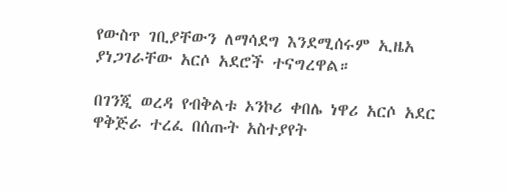የውስጥ ገቢያቸውን ለማሳደግ እንደሚሰሩም ኢዜአ ያነጋገራቸው አርሶ አደሮች ተናግረዋል።

በገንጂ ወረዳ የብቅልቱ ኦንኮሪ ቀበሌ ነዋሪ አርሶ አደር ዋቅጅራ ተረፈ በሰጡት አስተያየት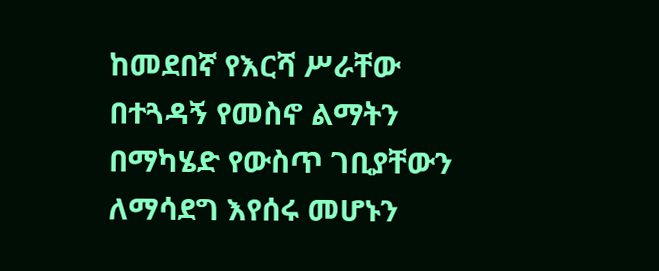ከመደበኛ የእርሻ ሥራቸው በተጓዳኝ የመስኖ ልማትን በማካሄድ የውስጥ ገቢያቸውን ለማሳደግ እየሰሩ መሆኑን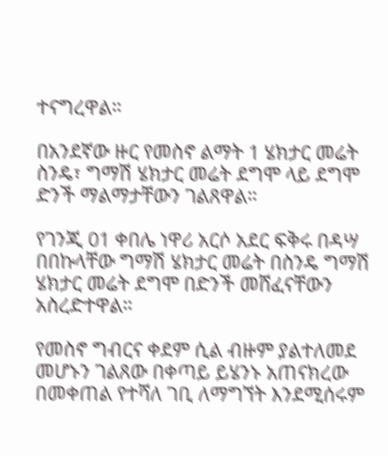ተናግረዋል።

በአንደኛው ዙር የመስኖ ልማት 1 ሄክታር መሬት ስንዴ፣ ግማሽ ሄክታር መሬት ደግሞ ላይ ደግሞ ድንች ማልማታቸውን ገልጸዋል።

የገንጂ 01 ቀበሌ ነዋሪ አርሶ አደር ፍቅሩ በዳሣ በበኩላቸው ግማሽ ሄክታር መሬት በስንዴ ግማሽ ሄክታር መሬት ደግሞ በድንች መሸፈናቸውን አስረድተዋል።

የመስኖ ግብርና ቀደም ሲል ብዙም ያልተለመደ መሆኑን ገልጸው በቀጣይ ይሄንኑ አጠናክረው በመቀጠል የተሻለ ገቢ ለማግኘት እንደሚሰሩም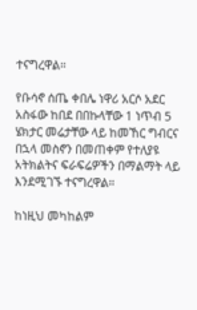ተናግረዋል።

የቡሳኖ ሰጤ ቀበሌ ነዋሪ አርሶ አደር አስፋው ከበደ በበኩላቸው 1 ነጥብ 5 ሄክታር መሬታቸው ላይ ከመኸር ግብርና በኋላ መስኖን በመጠቀም የተለያዩ አትክልትና ፍራፍሬዎችን በማልማት ላይ እንደሚገኙ ተናግረዋል።

ከነዚህ መካከልም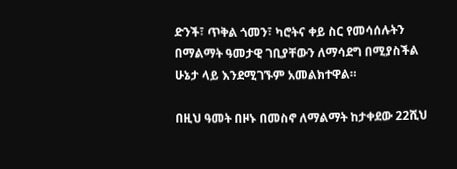ድንች፣ ጥቅል ጎመን፣ ካሮትና ቀይ ስር የመሳሰሉትን በማልማት ዓመታዊ ገቢያቸውን ለማሳደግ በሚያስችል ሁኔታ ላይ እንደሚገኙም አመልክተዋል።

በዚህ ዓመት በዞኑ በመስኖ ለማልማት ከታቀደው 22ሺህ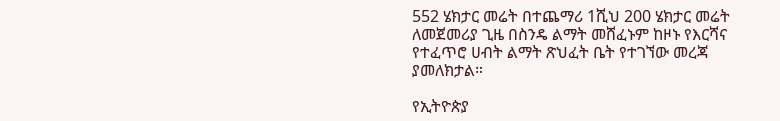552 ሄክታር መሬት በተጨማሪ 1ሺህ 200 ሄክታር መሬት ለመጀመሪያ ጊዜ በስንዴ ልማት መሸፈኑም ከዞኑ የእርሻና የተፈጥሮ ሀብት ልማት ጽህፈት ቤት የተገኘው መረጃ ያመለክታል።

የኢትዮጵያ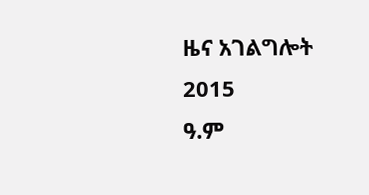ዜና አገልግሎት
2015
ዓ.ም